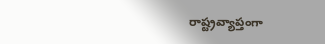రాష్ట్రవ్యాప్తంగా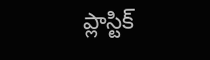ప్లాస్టిక్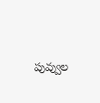పువ్వుల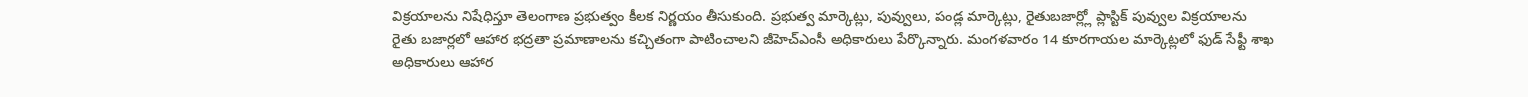విక్రయాలను నిషేధిస్తూ తెలంగాణ ప్రభుత్వం కీలక నిర్ణయం తీసుకుంది. ప్రభుత్వ మార్కెట్లు, పువ్వులు, పండ్ల మార్కెట్లు, రైతుబజార్ల్లో ప్లాస్టిక్ పువ్వుల విక్రయాలను
రైతు బజార్లలో ఆహార భద్రతా ప్రమాణాలను కచ్చితంగా పాటించాలని జీహెచ్ఎంసీ అధికారులు పేర్కొన్నారు. మంగళవారం 14 కూరగాయల మార్కెట్లలో ఫుడ్ సేఫ్టీ శాఖ అధికారులు ఆహార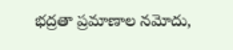భద్రతా ప్రమాణాల నమోదు,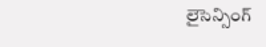లైసెన్సింగ్